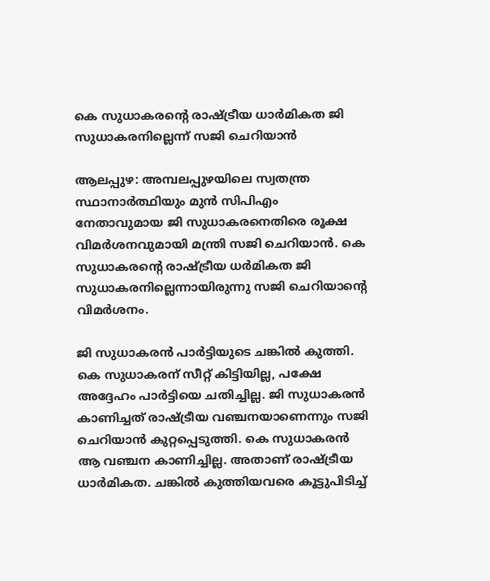കെ സുധാകരന്റെ രാഷ്‌ട്രീയ ധാർമികത ജി സുധാകരനില്ലെന്ന് സജി ചെറിയാൻ

ആലപ്പുഴ: അമ്പലപ്പുഴയിലെ സ്വതന്ത്ര സ്ഥാനാ‍ര്‍ത്ഥിയും മുന്‍ സിപിഎം നേതാവുമായ ജി സുധാകരനെതിരെ രൂക്ഷ വിമർശനവുമായി മന്ത്രി സജി ചെറിയാൻ. കെ സുധാകരന്റെ രാഷ്ട്രീയ ധർമികത ജി സുധാകരനില്ലെന്നായിരുന്നു സജി ചെറിയാന്റെ വിമര്‍ശനം.

ജി സുധാകരൻ പാർട്ടിയുടെ ചങ്കിൽ കുത്തി. കെ സുധാകരന് സീറ്റ് കിട്ടിയില്ല, പക്ഷേ അദ്ദേഹം പാർട്ടിയെ ചതിച്ചില്ല. ജി സുധാകരൻ കാണിച്ചത് രാഷ്ട്രീയ വഞ്ചനയാണെന്നും സജി ചെറിയാന്‍ കുറ്റപ്പെടുത്തി. കെ സുധാകരൻ ആ വഞ്ചന കാണിച്ചില്ല. അതാണ് രാഷ്ട്രീയ ധാർമികത. ചങ്കിൽ കുത്തിയവരെ കൂട്ടുപിടിച്ച്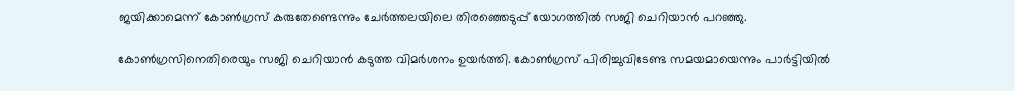ജയിക്കാമെന്ന് കോൺഗ്രസ് കരുതേണ്ടെന്നും ചേർത്തലയിലെ തിരഞ്ഞെടുപ്പ് യോഗത്തില്‍ സജി ചെറിയാന്‍ പറഞ്ഞു.

കോൺഗ്രസിനെതിരെയും സജി ചെറിയാൻ കടുത്ത വിമർശനം ഉയര്‍ത്തി. കോൺഗ്രസ് പിരിച്ചുവിടേണ്ട സമയമായെന്നും പാർട്ടിയിൽ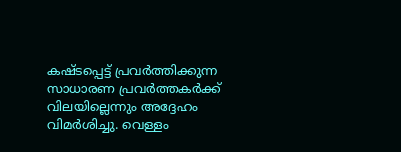കഷ്ടപ്പെട്ട് പ്രവർത്തിക്കുന്ന സാധാരണ പ്രവർത്തകർക്ക് വിലയില്ലെന്നും അദ്ദേഹം വിമർശിച്ചു. വെള്ളം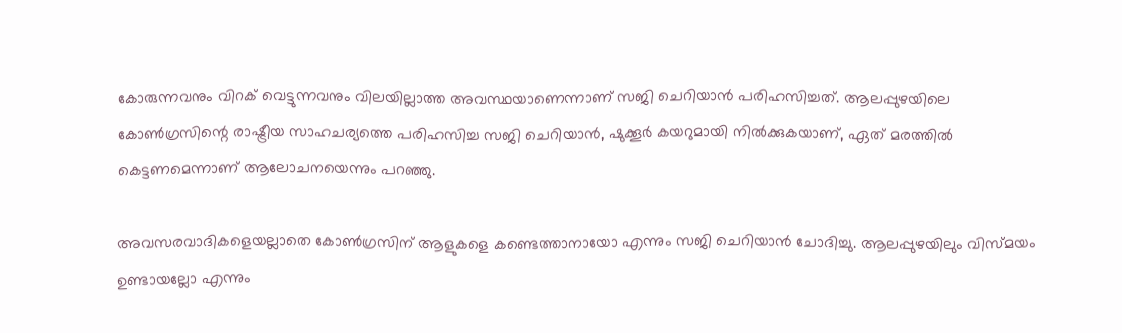കോരുന്നവനും വിറക് വെട്ടുന്നവനും വിലയില്ലാത്ത അവസ്ഥയാണെന്നാണ് സജി ചെറിയാൻ പരിഹസിച്ചത്. ആലപ്പുഴയിലെ കോൺഗ്രസിന്റെ രാഷ്ട്രീയ സാഹചര്യത്തെ പരിഹസിച്ച സജി ചെറിയാന്‍, ഷുക്കൂർ കയറുമായി നിൽക്കുകയാണ്, ഏത് മരത്തിൽ കെട്ടണമെന്നാണ് ആലോചനയെന്നും പറഞ്ഞു.

അവസരവാദികളെയല്ലാതെ കോൺഗ്രസിന് ആളുകളെ കണ്ടെത്താനായോ എന്നും സജി ചെറിയാൻ ചോദിച്ചു. ആലപ്പുഴയിലും വിസ്മയം ഉണ്ടായല്ലോ എന്നും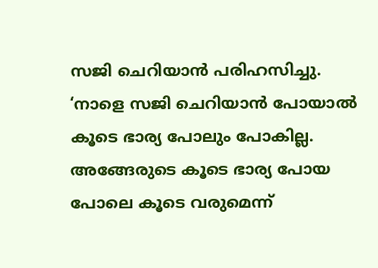സജി ചെറിയാൻ പരിഹസിച്ചു. ‘നാളെ സജി ചെറിയാൻ പോയാൽ കൂടെ ഭാര്യ പോലും പോകില്ല. അങ്ങേരുടെ കൂടെ ഭാര്യ പോയ പോലെ കൂടെ വരുമെന്ന്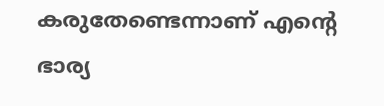കരുതേണ്ടെന്നാണ് എന്റെ ഭാര്യ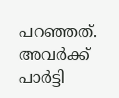പറഞ്ഞത്. അവര്‍ക്ക് പാർട്ടി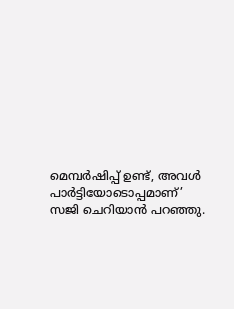മെമ്പർഷിപ്പ് ഉണ്ട്, അവൾ പാർട്ടിയോടൊപ്പമാണ്’ സജി ചെറിയാൻ പറഞ്ഞു.